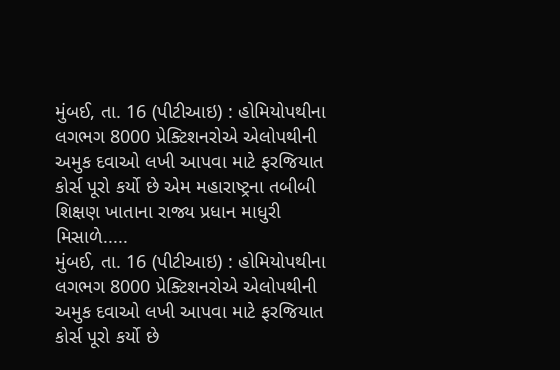મુંબઈ, તા. 16 (પીટીઆઇ) : હોમિયોપથીના લગભગ 8000 પ્રેક્ટિશનરોએ એલોપથીની અમુક દવાઓ લખી આપવા માટે ફરજિયાત કોર્સ પૂરો કર્યો છે એમ મહારાષ્ટ્રના તબીબી શિક્ષણ ખાતાના રાજ્ય પ્રધાન માધુરી મિસાળે.....
મુંબઈ, તા. 16 (પીટીઆઇ) : હોમિયોપથીના લગભગ 8000 પ્રેક્ટિશનરોએ એલોપથીની અમુક દવાઓ લખી આપવા માટે ફરજિયાત કોર્સ પૂરો કર્યો છે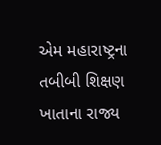એમ મહારાષ્ટ્રના તબીબી શિક્ષણ ખાતાના રાજ્ય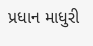પ્રધાન માધુરી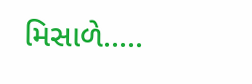મિસાળે.....